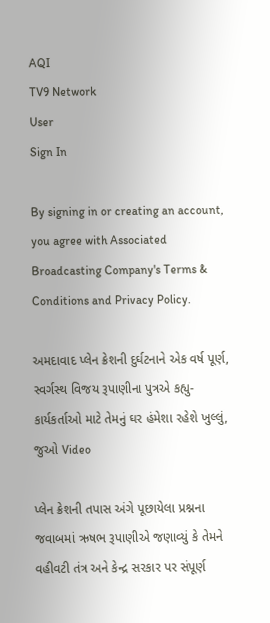AQI
TV9 Network
User
Sign In

By signing in or creating an account, you agree with Associated Broadcasting Company's Terms & Conditions and Privacy Policy.

અમદાવાદ પ્લેન ક્રેશની દુર્ઘટનાને એક વર્ષ પૂર્ણ, સ્વર્ગસ્થ વિજય રૂપાણીના પુત્રએ કહ્યુ-કાર્યકર્તાઓ માટે તેમનું ઘર હંમેશા રહેશે ખુલ્લું, જુઓ Video

પ્લેન ક્રેશની તપાસ અંગે પૂછાયેલા પ્રશ્નના જવાબમાં ઋષભ રૂપાણીએ જણાવ્યું કે તેમને વહીવટી તંત્ર અને કેન્દ્ર સરકાર પર સંપૂર્ણ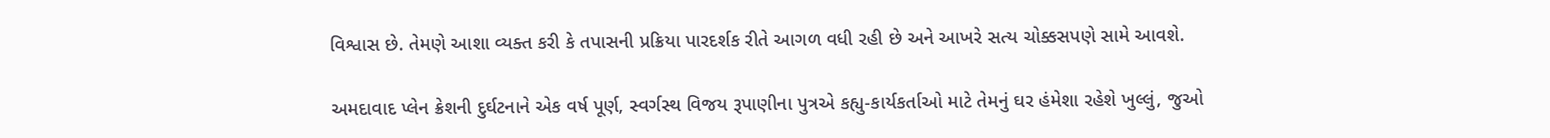વિશ્વાસ છે. તેમણે આશા વ્યક્ત કરી કે તપાસની પ્રક્રિયા પારદર્શક રીતે આગળ વધી રહી છે અને આખરે સત્ય ચોક્કસપણે સામે આવશે.

અમદાવાદ પ્લેન ક્રેશની દુર્ઘટનાને એક વર્ષ પૂર્ણ, સ્વર્ગસ્થ વિજય રૂપાણીના પુત્રએ કહ્યુ-કાર્યકર્તાઓ માટે તેમનું ઘર હંમેશા રહેશે ખુલ્લું, જુઓ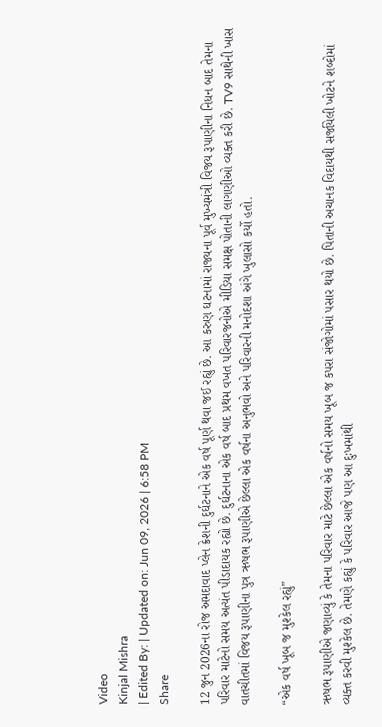Video
Kinjal Mishra
| Edited By: | Updated on: Jun 09, 2026 | 6:58 PM
Share

12 જુન 2026ના રોજ અમદાવાદ પ્લેન ક્રેશની દુર્ઘટનાને એક વર્ષ પૂર્ણ થવા જઈ રહ્યું છે. આ કરુણ ઘટનામાં રાજ્યના પૂર્વ મુખ્યમંત્રી વિજય રૂપાણીના નિધન બાદ તેમના પરિવાર માટેનો સમય અત્યંત પીડાદાયક રહ્યો છે. દુર્ઘટનાના એક વર્ષ બાદ પ્રથમ વખત પરિવારજનોએ મીડિયા સમક્ષ પોતાની લાગણીઓ વ્યક્ત કરી છે. TV9 સાથેની ખાસ વાતચીતમાં વિજય રૂપાણીના પુત્ર ઋષભ રૂપાણીએ છેલ્લા એક વર્ષના અનુભવો અને પરિવારની મનોદશા અંગે ખુલાસો કર્યો હતો.

“એક વર્ષ ખૂબ જ મુશ્કેલ રહ્યું”

ઋષભ રૂપાણીએ જણાવ્યું કે તેમના પરિવાર માટે છેલ્લા એક વર્ષનો સમય ખૂબ જ કપરા સંજોગોમાં પસાર થયો છે. પિતાની અચાનક વિદાયથી સર્જાયેલી ખોટને શબ્દોમાં વ્યક્ત કરવી મુશ્કેલ છે. તેમણે કહ્યું કે પરિવાર આજે પણ આ દુઃખમાંથી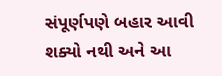સંપૂર્ણપણે બહાર આવી શક્યો નથી અને આ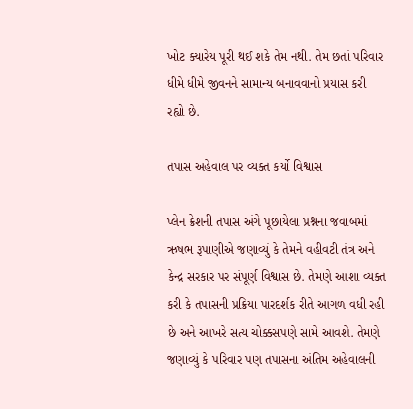ખોટ ક્યારેય પૂરી થઈ શકે તેમ નથી. તેમ છતાં પરિવાર ધીમે ધીમે જીવનને સામાન્ય બનાવવાનો પ્રયાસ કરી રહ્યો છે.

તપાસ અહેવાલ પર વ્યક્ત કર્યો વિશ્વાસ

પ્લેન ક્રેશની તપાસ અંગે પૂછાયેલા પ્રશ્નના જવાબમાં ઋષભ રૂપાણીએ જણાવ્યું કે તેમને વહીવટી તંત્ર અને કેન્દ્ર સરકાર પર સંપૂર્ણ વિશ્વાસ છે. તેમણે આશા વ્યક્ત કરી કે તપાસની પ્રક્રિયા પારદર્શક રીતે આગળ વધી રહી છે અને આખરે સત્ય ચોક્કસપણે સામે આવશે. તેમણે જણાવ્યું કે પરિવાર પણ તપાસના અંતિમ અહેવાલની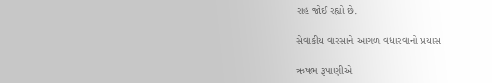રાહ જોઈ રહ્યો છે.

સેવાકીય વારસાને આગળ વધારવાનો પ્રયાસ

ઋષભ રૂપાણીએ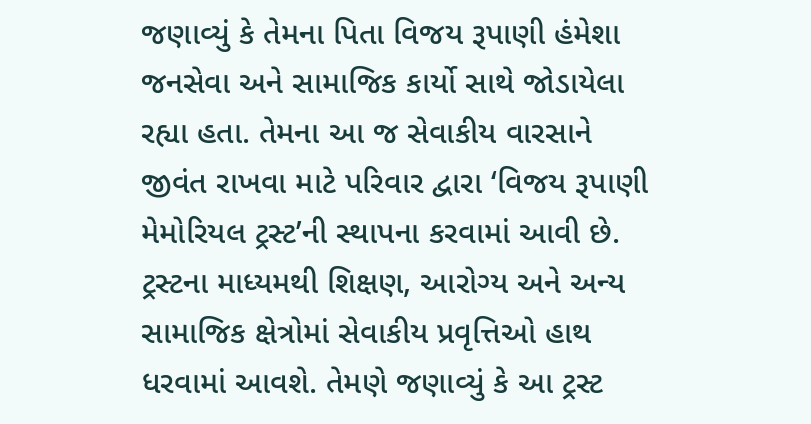જણાવ્યું કે તેમના પિતા વિજય રૂપાણી હંમેશા જનસેવા અને સામાજિક કાર્યો સાથે જોડાયેલા રહ્યા હતા. તેમના આ જ સેવાકીય વારસાને જીવંત રાખવા માટે પરિવાર દ્વારા ‘વિજય રૂપાણી મેમોરિયલ ટ્રસ્ટ’ની સ્થાપના કરવામાં આવી છે. ટ્રસ્ટના માધ્યમથી શિક્ષણ, આરોગ્ય અને અન્ય સામાજિક ક્ષેત્રોમાં સેવાકીય પ્રવૃત્તિઓ હાથ ધરવામાં આવશે. તેમણે જણાવ્યું કે આ ટ્રસ્ટ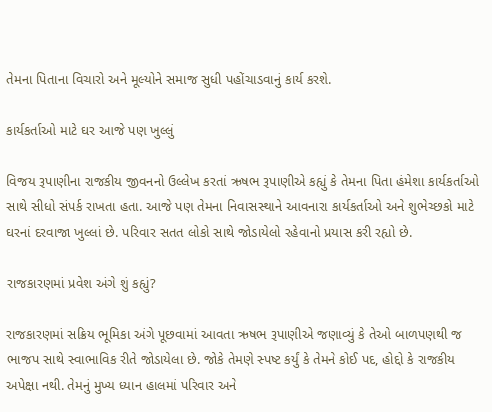તેમના પિતાના વિચારો અને મૂલ્યોને સમાજ સુધી પહોંચાડવાનું કાર્ય કરશે.

કાર્યકર્તાઓ માટે ઘર આજે પણ ખુલ્લું

વિજય રૂપાણીના રાજકીય જીવનનો ઉલ્લેખ કરતાં ઋષભ રૂપાણીએ કહ્યું કે તેમના પિતા હંમેશા કાર્યકર્તાઓ સાથે સીધો સંપર્ક રાખતા હતા. આજે પણ તેમના નિવાસસ્થાને આવનારા કાર્યકર્તાઓ અને શુભેચ્છકો માટે ઘરનાં દરવાજા ખુલ્લાં છે. પરિવાર સતત લોકો સાથે જોડાયેલો રહેવાનો પ્રયાસ કરી રહ્યો છે.

રાજકારણમાં પ્રવેશ અંગે શું કહ્યું?

રાજકારણમાં સક્રિય ભૂમિકા અંગે પૂછવામાં આવતા ઋષભ રૂપાણીએ જણાવ્યું કે તેઓ બાળપણથી જ ભાજપ સાથે સ્વાભાવિક રીતે જોડાયેલા છે. જોકે તેમણે સ્પષ્ટ કર્યું કે તેમને કોઈ પદ, હોદ્દો કે રાજકીય અપેક્ષા નથી. તેમનું મુખ્ય ધ્યાન હાલમાં પરિવાર અને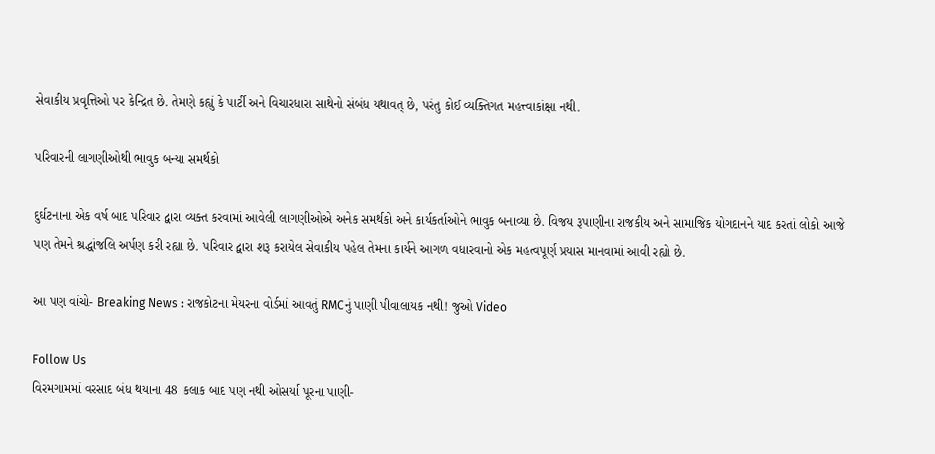સેવાકીય પ્રવૃત્તિઓ પર કેન્દ્રિત છે. તેમણે કહ્યું કે પાર્ટી અને વિચારધારા સાથેનો સંબંધ યથાવત્ છે, પરંતુ કોઈ વ્યક્તિગત મહત્ત્વાકાંક્ષા નથી.

પરિવારની લાગણીઓથી ભાવુક બન્યા સમર્થકો

દુર્ઘટનાના એક વર્ષ બાદ પરિવાર દ્વારા વ્યક્ત કરવામાં આવેલી લાગણીઓએ અનેક સમર્થકો અને કાર્યકર્તાઓને ભાવુક બનાવ્યા છે. વિજય રૂપાણીના રાજકીય અને સામાજિક યોગદાનને યાદ કરતાં લોકો આજે પણ તેમને શ્રદ્ધાંજલિ અર્પણ કરી રહ્યા છે. પરિવાર દ્વારા શરૂ કરાયેલ સેવાકીય પહેલ તેમના કાર્યને આગળ વધારવાનો એક મહત્વપૂર્ણ પ્રયાસ માનવામાં આવી રહ્યો છે.

આ પણ વાંચો- Breaking News : રાજકોટના મેયરના વોર્ડમાં આવતું RMCનું પાણી પીવાલાયક નથી! જુઓ Video

Follow Us
વિરમગામમાં વરસાદ બંધ થયાના 48 કલાક બાદ પણ નથી ઓસર્યા પૂરના પાણી-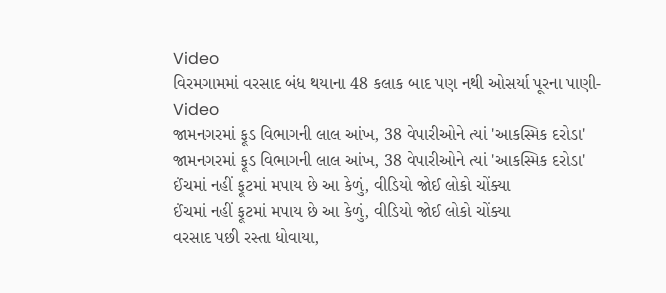Video
વિરમગામમાં વરસાદ બંધ થયાના 48 કલાક બાદ પણ નથી ઓસર્યા પૂરના પાણી- Video
જામનગરમાં ફૂડ વિભાગની લાલ આંખ, 38 વેપારીઓને ત્યાં 'આકસ્મિક દરોડા'
જામનગરમાં ફૂડ વિભાગની લાલ આંખ, 38 વેપારીઓને ત્યાં 'આકસ્મિક દરોડા'
ઈંચમાં નહીં ફૂટમાં મપાય છે આ કેળું, વીડિયો જોઈ લોકો ચોંક્યા
ઈંચમાં નહીં ફૂટમાં મપાય છે આ કેળું, વીડિયો જોઈ લોકો ચોંક્યા
વરસાદ પછી રસ્તા ધોવાયા,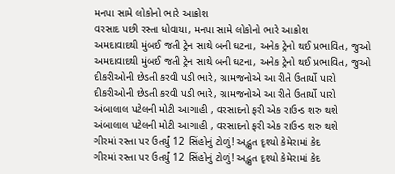મનપા સામે લોકોનો ભારે આક્રોશ
વરસાદ પછી રસ્તા ધોવાયા, મનપા સામે લોકોનો ભારે આક્રોશ
અમદાવાદથી મુંબઈ જતી ટ્રેન સાથે બની ઘટના, અનેક ટ્રેનો થઈ પ્રભાવિત, જુઓ
અમદાવાદથી મુંબઈ જતી ટ્રેન સાથે બની ઘટના, અનેક ટ્રેનો થઈ પ્રભાવિત, જુઓ
દીકરીઓની છેડતી કરવી પડી ભારે, ગ્રામજનોએ આ રીતે ઉતાર્યો પારો
દીકરીઓની છેડતી કરવી પડી ભારે, ગ્રામજનોએ આ રીતે ઉતાર્યો પારો
અંબાલાલ પટેલની મોટી આગાહી , વરસાદનો ફરી એક રાઉન્ડ શરુ થશે
અંબાલાલ પટેલની મોટી આગાહી , વરસાદનો ફરી એક રાઉન્ડ શરુ થશે
ગીરમાં રસ્તા પર ઉતર્યું 12 સિંહોનું ટોળું! અદ્ભુત દૃશ્યો કેમેરામાં કેદ
ગીરમાં રસ્તા પર ઉતર્યું 12 સિંહોનું ટોળું! અદ્ભુત દૃશ્યો કેમેરામાં કેદ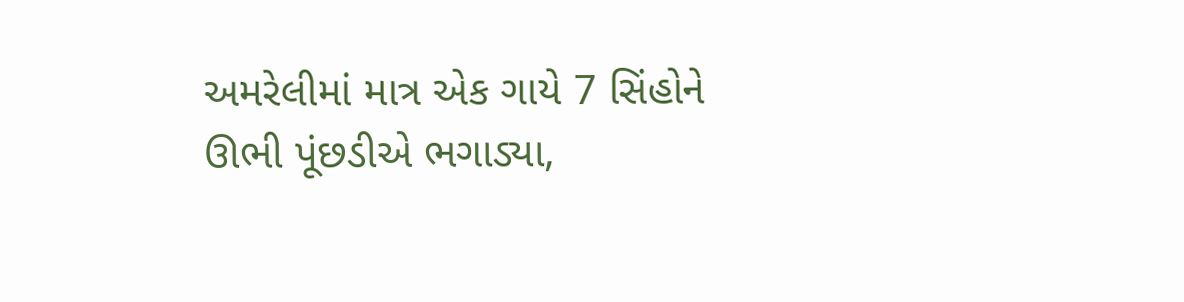અમરેલીમાં માત્ર એક ગાયે 7 સિંહોને ઊભી પૂંછડીએ ભગાડ્યા,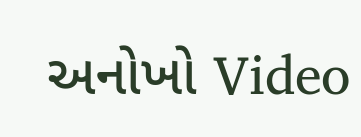અનોખો Video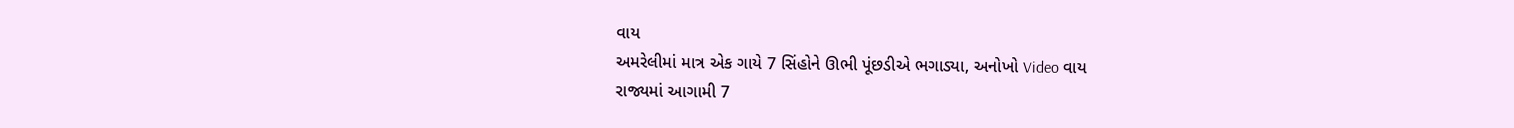વાય
અમરેલીમાં માત્ર એક ગાયે 7 સિંહોને ઊભી પૂંછડીએ ભગાડ્યા, અનોખો Video વાય
રાજ્યમાં આગામી 7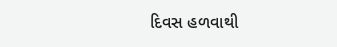દિવસ હળવાથી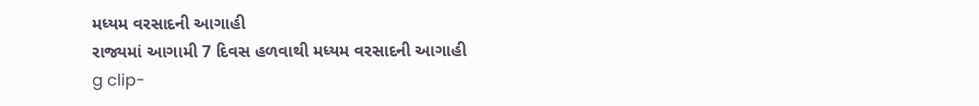મધ્યમ વરસાદની આગાહી
રાજ્યમાં આગામી 7 દિવસ હળવાથી મધ્યમ વરસાદની આગાહી
g clip-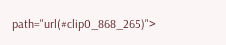path="url(#clip0_868_265)">